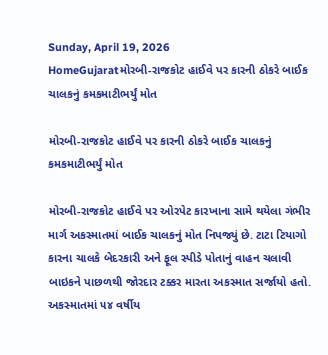Sunday, April 19, 2026
HomeGujaratમોરબી-રાજકોટ હાઈવે પર કારની ઠોકરે બાઈક ચાલકનું કમકમાટીભર્યું મોત

મોરબી-રાજકોટ હાઈવે પર કારની ઠોકરે બાઈક ચાલકનું કમકમાટીભર્યું મોત

મોરબી-રાજકોટ હાઈવે પર ઓરપેટ કારખાના સામે થયેલા ગંભીર માર્ગ અકસ્માતમાં બાઈક ચાલકનું મોત નિપજ્યું છે. ટાટા ટિયાગો કારના ચાલકે બેદરકારી અને ફૂલ સ્પીડે પોતાનું વાહન ચલાવી બાઇકને પાછળથી જોરદાર ટક્કર મારતા અકસ્માત સર્જાયો હતો. અકસ્માતમાં ૫૪ વર્ષીય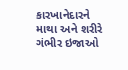કારખાનેદારને માથા અને શરીરે ગંભીર ઇજાઓ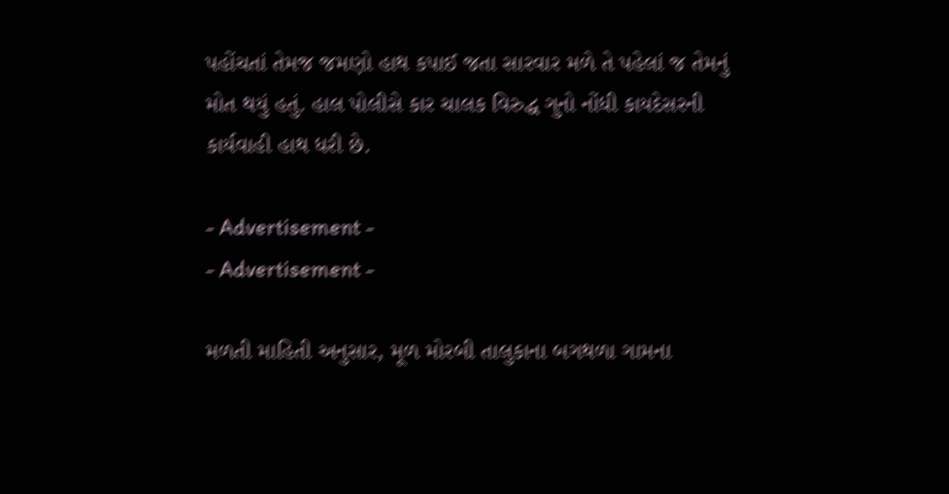પહોંચતાં તેમજ જમણો હાથ કપાઈ જતા સારવાર મળે તે પહેલાં જ તેમનું મોત થયું હતું. હાલ પોલીસે કાર ચાલક વિરુદ્ધ ગુનો નોંધી કાયદેસરની કાર્યવાહી હાથ ધરી છે.

- Advertisement -
- Advertisement -

મળતી માહિતી અનુસાર, મૂળ મોરબી તાલુકાના બગથળા ગામના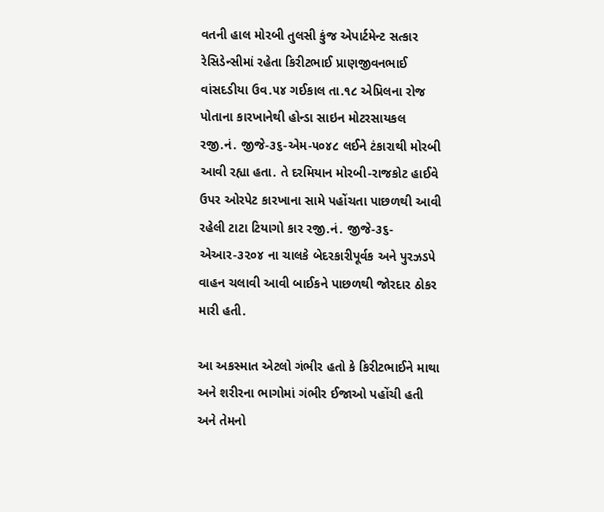વતની હાલ મોરબી તુલસી કુંજ એપાર્ટમેન્ટ સત્કાર રેસિડેન્સીમાં રહેતા કિરીટભાઈ પ્રાણજીવનભાઈ વાંસદડીયા ઉવ.૫૪ ગઈકાલ તા.૧૮ એપ્રિલના રોજ પોતાના કારખાનેથી હોન્ડા સાઇન મોટરસાયકલ રજી.નં. જીજે-૩૬-એમ-૫૦૪૮ લઈને ટંકારાથી મોરબી આવી રહ્યા હતા. તે દરમિયાન મોરબી-રાજકોટ હાઈવે ઉપર ઓરપેટ કારખાના સામે પહોંચતા પાછળથી આવી રહેલી ટાટા ટિયાગો કાર રજી.નં. જીજે-૩૬-એઆર-૩૨૦૪ ના ચાલકે બેદરકારીપૂર્વક અને પુરઝડપે વાહન ચલાવી આવી બાઈકને પાછળથી જોરદાર ઠોકર મારી હતી.

આ અકસ્માત એટલો ગંભીર હતો કે કિરીટભાઈને માથા અને શરીરના ભાગોમાં ગંભીર ઈજાઓ પહોંચી હતી અને તેમનો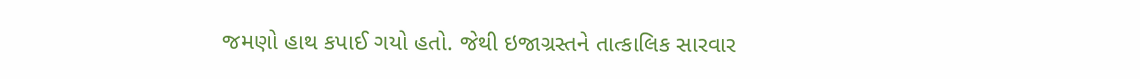જમણો હાથ કપાઈ ગયો હતો. જેથી ઇજાગ્રસ્તને તાત્કાલિક સારવાર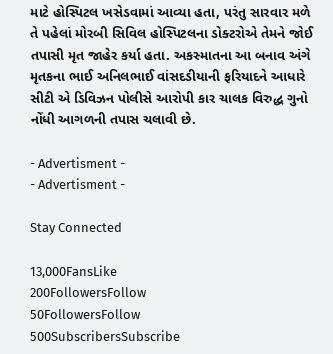માટે હોસ્પિટલ ખસેડવામાં આવ્યા હતા, પરંતુ સારવાર મળે તે પહેલાં મોરબી સિવિલ હોસ્પિટલના ડોક્ટરોએ તેમને જોઈ તપાસી મૃત જાહેર કર્યા હતા. અકસ્માતના આ બનાવ અંગે મૃતકના ભાઈ અનિલભાઈ વાંસદડીયાની ફરિયાદને આધારે સીટી એ ડિવિઝન પોલીસે આરોપી કાર ચાલક વિરુદ્ધ ગુનો નોંધી આગળની તપાસ ચલાવી છે.

- Advertisment -
- Advertisment -

Stay Connected

13,000FansLike
200FollowersFollow
50FollowersFollow
500SubscribersSubscribe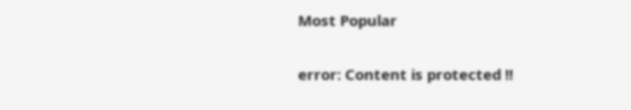Most Popular

error: Content is protected !!